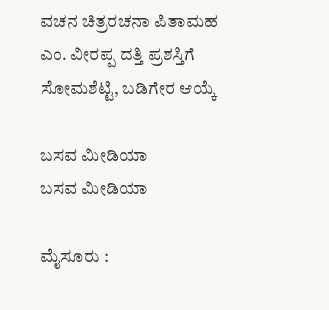ವಚನ ಚಿತ್ರರಚನಾ ಪಿತಾಮಹ ಎಂ. ವೀರಪ್ಪ ದತ್ತಿ ಪ್ರಶಸ್ತಿಗೆ ಸೋಮಶೆಟ್ಟಿ, ಬಡಿಗೇರ ಆಯ್ಕೆ

ಬಸವ ಮೀಡಿಯಾ
ಬಸವ ಮೀಡಿಯಾ

ಮೈಸೂರು :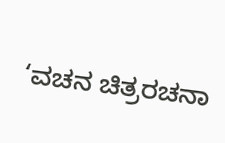‘ವಚನ ಚಿತ್ರರಚನಾ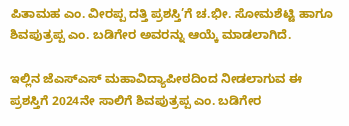ಪಿತಾಮಹ ಎಂ. ವೀರಪ್ಪ ದತ್ತಿ ಪ್ರಶಸ್ತಿ’ಗೆ ಚ.ಭೀ. ಸೋಮಶೆಟ್ಟಿ ಹಾಗೂ ಶಿವಪುತ್ರಪ್ಪ ಎಂ. ಬಡಿಗೇರ ಅವರನ್ನು ಆಯ್ಕೆ ಮಾಡಲಾಗಿದೆ.

ಇಲ್ಲಿನ ಜೆಎಸ್‌ಎಸ್ ಮಹಾವಿದ್ಯಾಪೀಠದಿಂದ ನೀಡಲಾಗುವ ಈ ಪ್ರಶಸ್ತಿಗೆ 2024ನೇ ಸಾಲಿಗೆ ಶಿವಪುತ್ರಪ್ಪ ಎಂ. ಬಡಿಗೇರ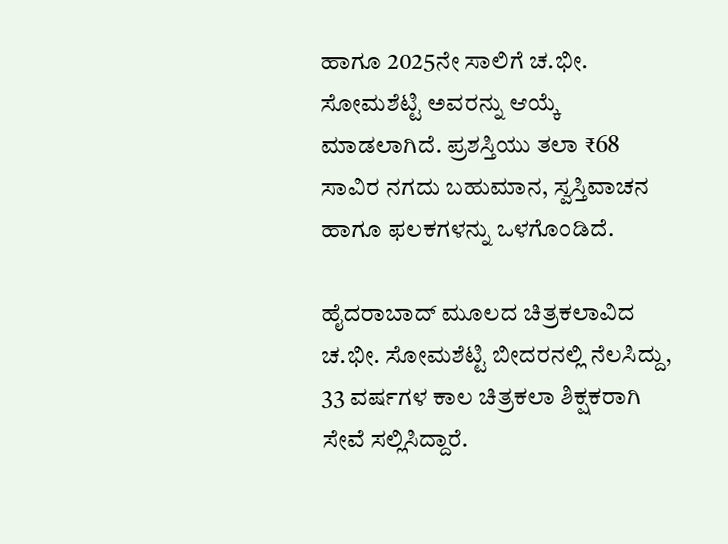ಹಾಗೂ 2025ನೇ ಸಾಲಿಗೆ ಚ.ಭೀ. ಸೋಮಶೆಟ್ಟಿ ಅವರನ್ನು ಆಯ್ಕೆ ಮಾಡಲಾಗಿದೆ. ಪ್ರಶಸ್ತಿಯು ತಲಾ ₹68 ಸಾವಿರ ನಗದು ಬಹುಮಾನ, ಸ್ವಸ್ತಿವಾಚನ ಹಾಗೂ ಫಲಕಗಳನ್ನು ಒಳಗೊಂಡಿದೆ.

ಹೈದರಾಬಾದ್ ಮೂಲದ ಚಿತ್ರಕಲಾವಿದ ಚ.ಭೀ. ಸೋಮಶೆಟ್ಟಿ ಬೀದರನಲ್ಲಿ ನೆಲಸಿದ್ದು, 33 ವರ್ಷಗಳ ಕಾಲ ಚಿತ್ರಕಲಾ ಶಿಕ್ಷಕರಾಗಿ ಸೇವೆ ಸಲ್ಲಿಸಿದ್ದಾರೆ.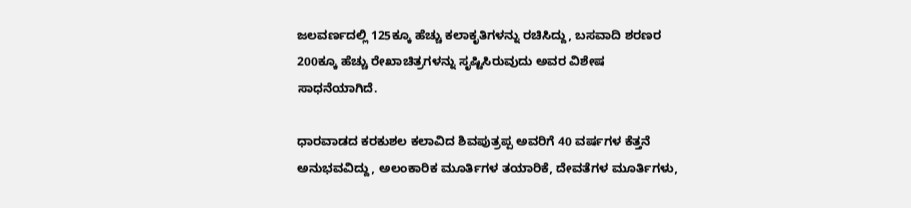ಜಲವರ್ಣದಲ್ಲಿ 125ಕ್ಕೂ ಹೆಚ್ಚು ಕಲಾಕೃತಿಗಳನ್ನು ರಚಿಸಿದ್ದು, ಬಸವಾದಿ ಶರಣರ 200ಕ್ಕೂ ಹೆಚ್ಚು ರೇಖಾಚಿತ್ರಗಳನ್ನು ಸೃಷ್ಟಿಸಿರುವುದು ಅವರ ವಿಶೇಷ ಸಾಧನೆಯಾಗಿದೆ.

ಧಾರವಾಡದ ಕರಕುಶಲ ಕಲಾವಿದ ಶಿವಪುತ್ರಪ್ಪ ಅವರಿಗೆ 40 ವರ್ಷಗಳ ಕೆತ್ತನೆ ಅನುಭವವಿದ್ದು, ಅಲಂಕಾರಿಕ ಮೂರ್ತಿಗಳ ತಯಾರಿಕೆ, ದೇವತೆಗಳ ಮೂರ್ತಿಗಳು,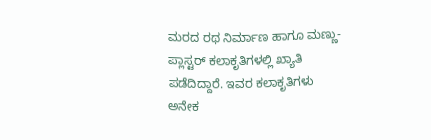ಮರದ ರಥ ನಿರ್ಮಾಣ ಹಾಗೂ ಮಣ್ಣು-ಪ್ಲಾಸ್ಟರ್ ಕಲಾಕೃತಿಗಳಲ್ಲಿ ಖ್ಯಾತಿ ಪಡೆದಿದ್ದಾರೆ. ಇವರ ಕಲಾಕೃತಿಗಳು ಅನೇಕ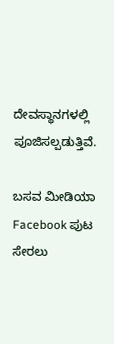ದೇವಸ್ಥಾನಗಳಲ್ಲಿ ಪೂಜಿಸಲ್ಪಡುತ್ತಿವೆ.

ಬಸವ ಮೀಡಿಯಾ Facebook ಪುಟ ಸೇರಲು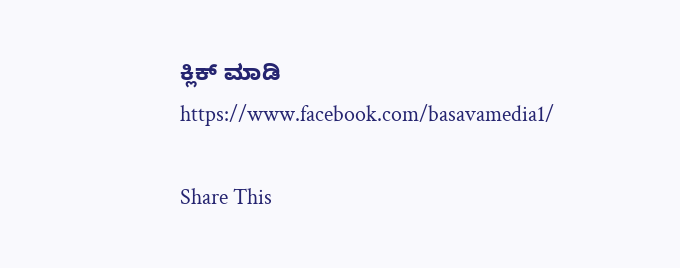ಕ್ಲಿಕ್ ಮಾಡಿ
https://www.facebook.com/basavamedia1/

Share This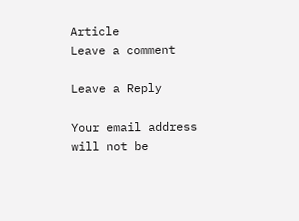Article
Leave a comment

Leave a Reply

Your email address will not be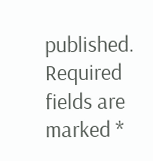published. Required fields are marked *